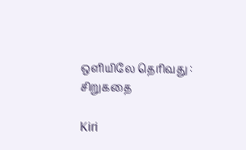ஒளியிலே தெரிவது : சிறுகதை

Kiri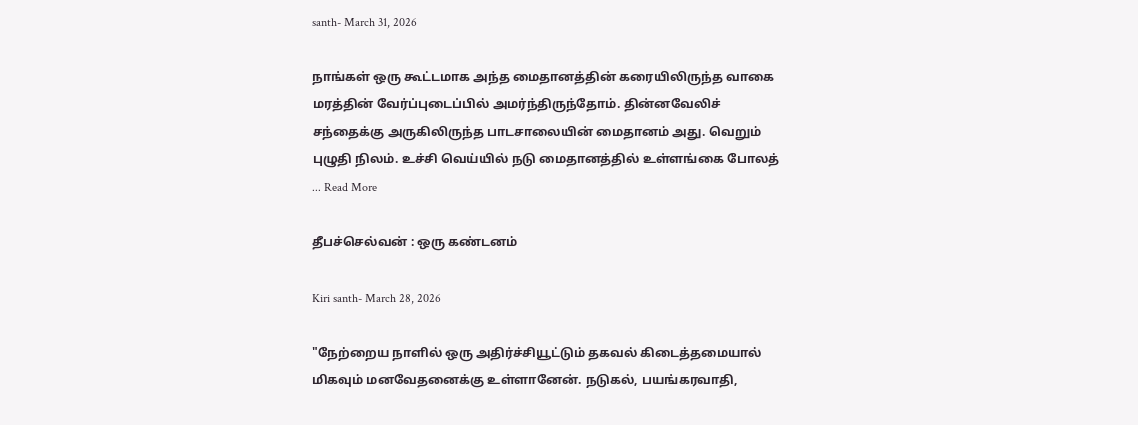santh- March 31, 2026

நாங்கள் ஒரு கூட்டமாக அந்த மைதானத்தின் கரையிலிருந்த வாகை மரத்தின் வேர்ப்புடைப்பில் அமர்ந்திருந்தோம். தின்னவேலிச் சந்தைக்கு அருகிலிருந்த பாடசாலையின் மைதானம் அது. வெறும் புழுதி நிலம். உச்சி வெய்யில் நடு மைதானத்தில் உள்ளங்கை போலத் ... Read More

தீபச்செல்வன் : ஒரு கண்டனம்

Kiri santh- March 28, 2026

"நேற்றைய நாளில் ஒரு அதிர்ச்சியூட்டும் தகவல் கிடைத்தமையால் மிகவும் மனவேதனைக்கு உள்ளானேன். நடுகல், பயங்கரவாதி,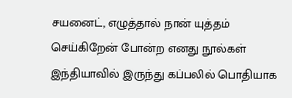சயனைட், எழுத்தால் நான் யுத்தம் செய்கிறேன் போன்ற எனது நூல்கள் இந்தியாவில் இருந்து கப்பலில் பொதியாக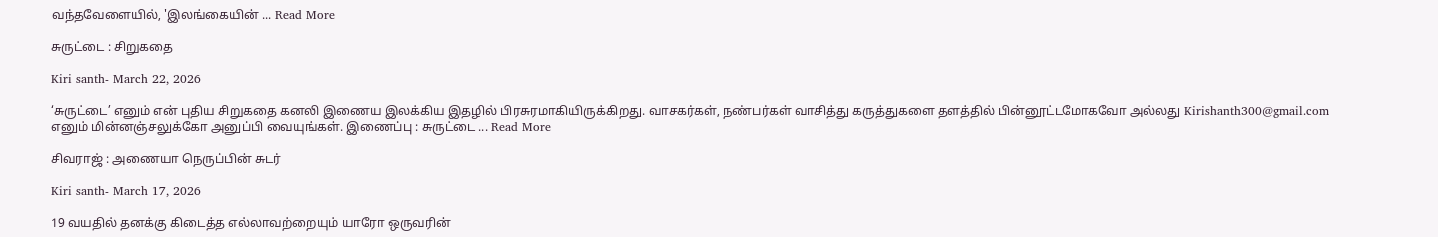வந்தவேளையில், 'இலங்கையின் ... Read More

சுருட்டை : சிறுகதை

Kiri santh- March 22, 2026

‘சுருட்டை’ எனும் என் புதிய சிறுகதை கனலி இணைய இலக்கிய இதழில் பிரசுரமாகியிருக்கிறது. வாசகர்கள், நண்பர்கள் வாசித்து கருத்துகளை தளத்தில் பின்னூட்டமோகவோ அல்லது Kirishanth300@gmail.com எனும் மின்னஞ்சலுக்கோ அனுப்பி வையுங்கள். இணைப்பு : சுருட்டை ... Read More

சிவராஜ் : அணையா நெருப்பின் சுடர்

Kiri santh- March 17, 2026

19 வயதில் தனக்கு கிடைத்த எல்லாவற்றையும் யாரோ ஒருவரின்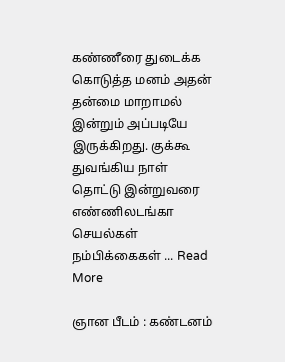கண்ணீரை துடைக்க கொடுத்த மனம் அதன் தன்மை மாறாமல் இன்றும் அப்படியே இருக்கிறது. குக்கூ துவங்கிய நாள் தொட்டு இன்றுவரை எண்ணிலடங்கா செயல்கள் நம்பிக்கைகள் ... Read More

ஞான பீடம் : கண்டனம்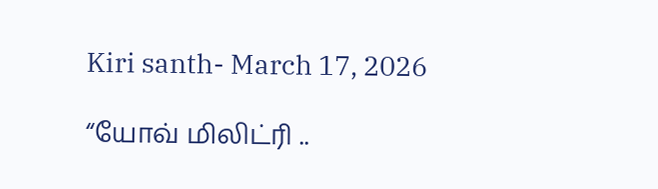Kiri santh- March 17, 2026

“யோவ் மிலிட்ரி ..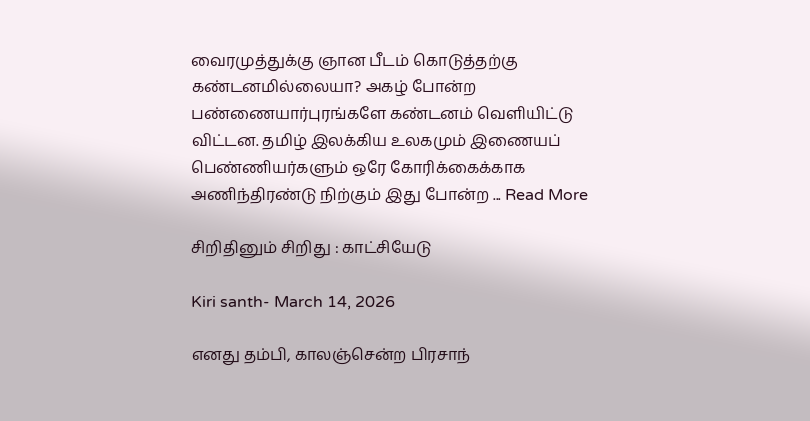வைரமுத்துக்கு ஞான பீடம் கொடுத்தற்கு கண்டனமில்லையா? அகழ் போன்ற பண்ணையார்புரங்களே கண்டனம் வெளியிட்டு விட்டன. தமிழ் இலக்கிய உலகமும் இணையப் பெண்ணியர்களும் ஒரே கோரிக்கைக்காக அணிந்திரண்டு நிற்கும் இது போன்ற ... Read More

சிறிதினும் சிறிது : காட்சியேடு

Kiri santh- March 14, 2026

எனது தம்பி, காலஞ்சென்ற பிரசாந்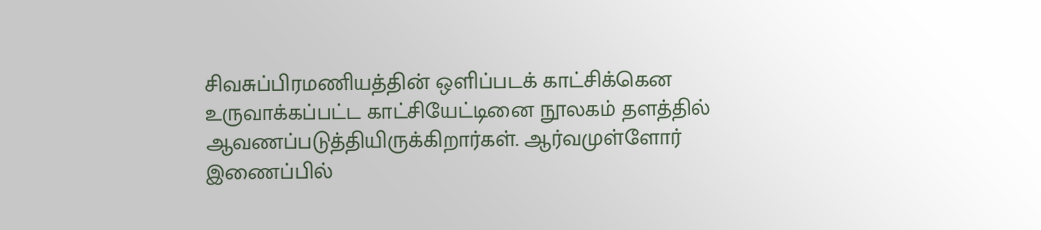சிவசுப்பிரமணியத்தின் ஒளிப்படக் காட்சிக்கென உருவாக்கப்பட்ட காட்சியேட்டினை நூலகம் தளத்தில் ஆவணப்படுத்தியிருக்கிறார்கள். ஆர்வமுள்ளோர் இணைப்பில்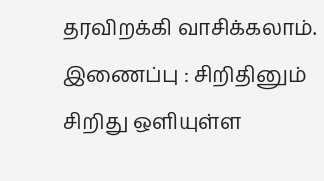தரவிறக்கி வாசிக்கலாம். இணைப்பு : சிறிதினும் சிறிது ஒளியுள்ள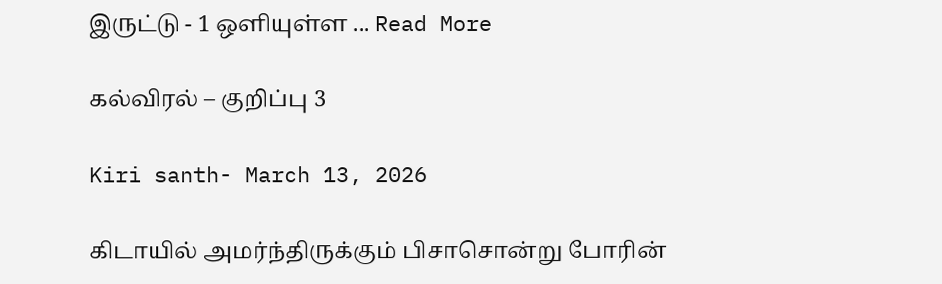இருட்டு - 1 ஒளியுள்ள ... Read More

கல்விரல் – குறிப்பு 3

Kiri santh- March 13, 2026

கிடாயில் அமர்ந்திருக்கும் பிசாசொன்று போரின்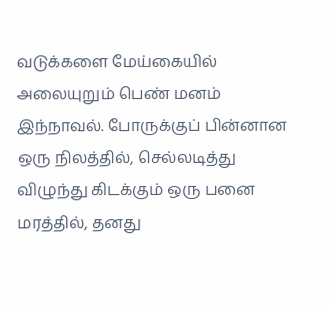வடுக்களை மேய்கையில் அலையுறும் பெண் மனம் இந்நாவல். போருக்குப் பின்னான ஒரு நிலத்தில், செல்லடித்து விழுந்து கிடக்கும் ஒரு பனை மரத்தில், தனது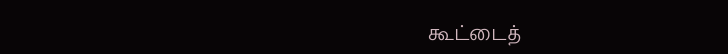கூட்டைத்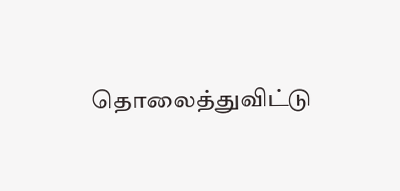தொலைத்துவிட்டு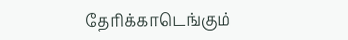தேரிக்காடெங்கும்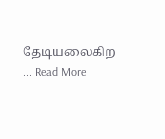தேடியலைகிற ... Read More